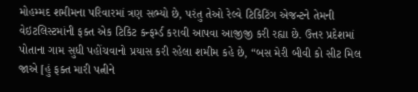મોહમ્મદ શમીમના પરિવારમાં ત્રણ સભ્યો છે, પરંતુ તેઓ રેલ્વે ટિકિટિંગ એજન્ટને તેમની વેઇટલિસ્ટમાંની ફક્ત એક ટિકિટ કન્ફર્મ્ડ કરાવી આપવા આજીજી કરી રહ્યા છે. ઉત્તર પ્રદેશમાં પોતાના ગામ સુધી પહોંચવાનો પ્રયાસ કરી રહેલા શમીમ કહે છે, “બસ મેરી બીવી કો સીટ મિલ જાએ [હું ફક્ત મારી પત્નીને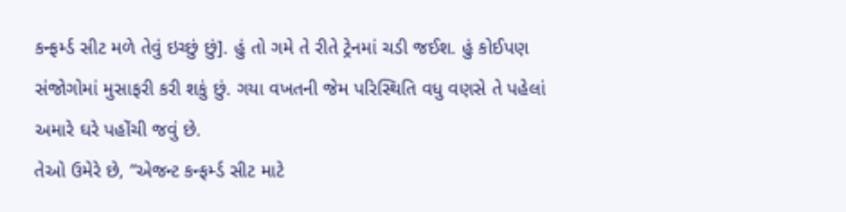કન્ફર્મ્ડ સીટ મળે તેવું ઇચ્છું છું]. હું તો ગમે તે રીતે ટ્રેનમાં ચડી જઈશ. હું કોઈપણ સંજોગોમાં મુસાફરી કરી શકું છું. ગયા વખતની જેમ પરિસ્થિતિ વધુ વણસે તે પહેલાં અમારે ઘરે પહોંચી જવું છે.
તેઓ ઉમેરે છે, “એજન્ટ કન્ફર્મ્ડ સીટ માટે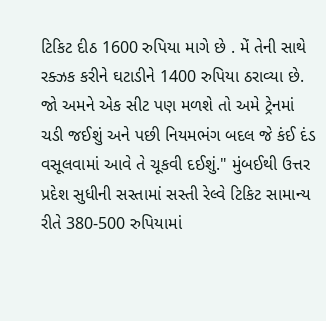ટિકિટ દીઠ 1600 રુપિયા માગે છે . મેં તેની સાથે રક્ઝક કરીને ઘટાડીને 1400 રુપિયા ઠરાવ્યા છે. જો અમને એક સીટ પણ મળશે તો અમે ટ્રેનમાં ચડી જઈશું અને પછી નિયમભંગ બદલ જે કંઈ દંડ વસૂલવામાં આવે તે ચૂકવી દઈશું." મુંબઈથી ઉત્તર પ્રદેશ સુધીની સસ્તામાં સસ્તી રેલ્વે ટિકિટ સામાન્ય રીતે 380-500 રુપિયામાં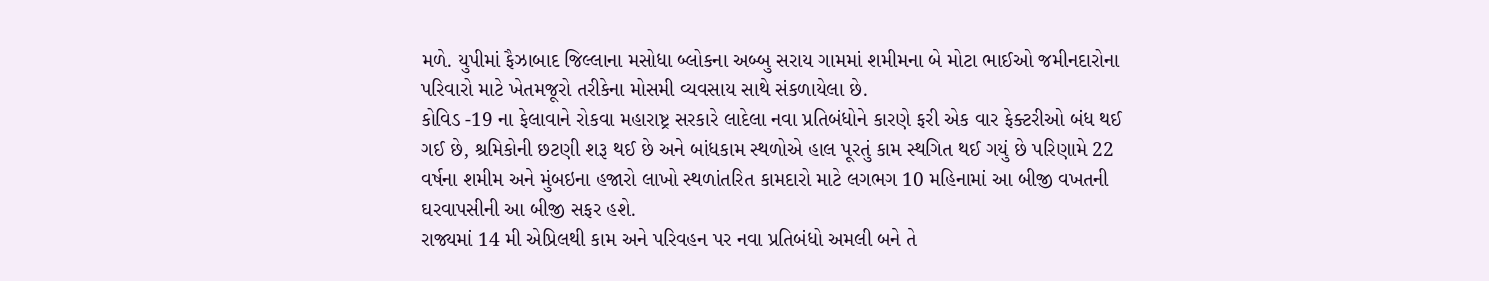મળે. યુપીમાં ફૈઝાબાદ જિલ્લાના મસોધા બ્લોકના અબ્બુ સરાય ગામમાં શમીમના બે મોટા ભાઈઓ જમીનદારોના પરિવારો માટે ખેતમજૂરો તરીકેના મોસમી વ્યવસાય સાથે સંકળાયેલા છે.
કોવિડ -19 ના ફેલાવાને રોકવા મહારાષ્ટ્ર સરકારે લાદેલા નવા પ્રતિબંધોને કારણે ફરી એક વાર ફેક્ટરીઓ બંધ થઈ ગઈ છે, શ્રમિકોની છટણી શરૂ થઈ છે અને બાંધકામ સ્થળોએ હાલ પૂરતું કામ સ્થગિત થઈ ગયું છે પરિણામે 22 વર્ષના શમીમ અને મુંબઇના હજારો લાખો સ્થળાંતરિત કામદારો માટે લગભગ 10 મહિનામાં આ બીજી વખતની ઘરવાપસીની આ બીજી સફર હશે.
રાજ્યમાં 14 મી એપ્રિલથી કામ અને પરિવહન પર નવા પ્રતિબંધો અમલી બને તે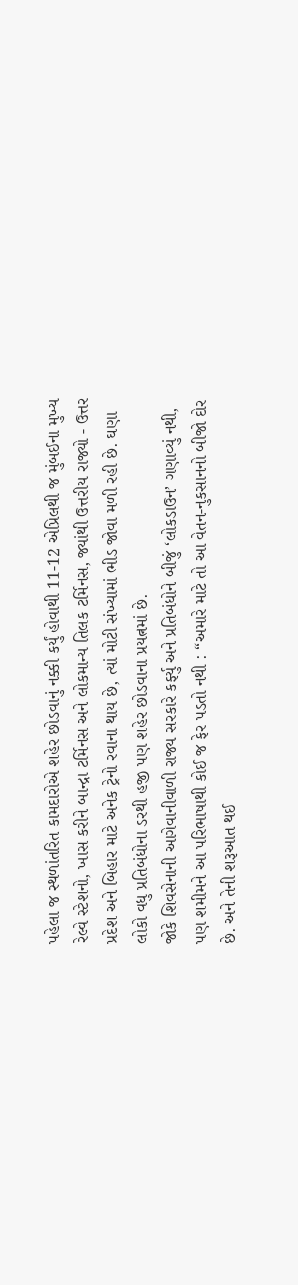પહેલા જ સ્થળાંતરિત કામદારોએ શહેર છોડવાનું નક્કી કર્યું હોવાથી 11-12 એપ્રિલથી જ મુંબઈના મુખ્ય રેલ્વે સ્ટેશનો, ખાસ કરીને બાન્દ્રા ટર્મિનસ અને લોકમાન્ય તિલક ટર્મિનસ, જ્યાંથી ઉત્તરીય રાજ્યો - ઉત્તર પ્રદેશ અને બિહાર માટે અનેક ટ્રેનો રવાના થાય છે, ત્યાં મોટી સંખ્યામાં ભીડ જોવા મળી રહી છે. ઘણા લોકો વધુ પ્રતિબંધોના ડરથી હજી પણ શહેર છોડવાના પ્રયત્નમાં છે.
જોકે શિવસેનાની આગેવાનીવાળી રાજ્ય સરકારે કર્ફ્યુ અને પ્રતિબંધોને બીજું ‘લોકડાઉન’ ગણાવ્યું નથી, પણ શમીમને આ પરિભાષાથી કોઈ જ ફેર પડતો નથી : “અમારે માટે તો આ વેતન-નુકસાનનો બીજો દોર છે. અને તેની શરૂઆત થઈ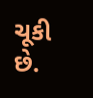ચૂકી છે.